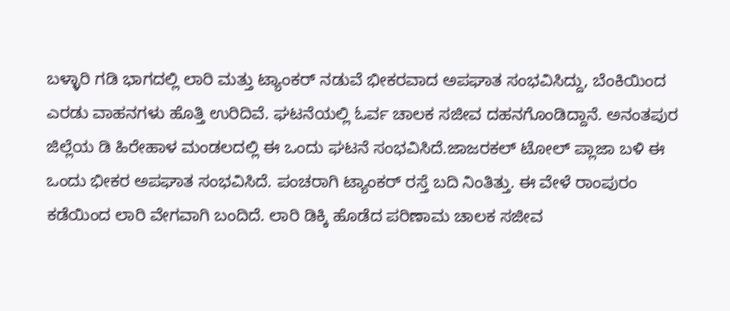ಬಳ್ಳಾರಿ ಗಡಿ ಭಾಗದಲ್ಲಿ ಲಾರಿ ಮತ್ತು ಟ್ಯಾಂಕರ್ ನಡುವೆ ಭೀಕರವಾದ ಅಪಘಾತ ಸಂಭವಿಸಿದ್ದು, ಬೆಂಕಿಯಿಂದ ಎರಡು ವಾಹನಗಳು ಹೊತ್ತಿ ಉರಿದಿವೆ. ಘಟನೆಯಲ್ಲಿ ಓರ್ವ ಚಾಲಕ ಸಜೀವ ದಹನಗೊಂಡಿದ್ದಾನೆ. ಅನಂತಪುರ ಜಿಲ್ಲೆಯ ಡಿ ಹಿರೇಹಾಳ ಮಂಡಲದಲ್ಲಿ ಈ ಒಂದು ಘಟನೆ ಸಂಭವಿಸಿದೆ.ಜಾಜರಕಲ್ ಟೋಲ್ ಪ್ಲಾಜಾ ಬಳಿ ಈ ಒಂದು ಭೀಕರ ಅಪಘಾತ ಸಂಭವಿಸಿದೆ. ಪಂಚರಾಗಿ ಟ್ಯಾಂಕರ್ ರಸ್ತೆ ಬದಿ ನಿಂತಿತ್ತು. ಈ ವೇಳೆ ರಾಂಪುರಂ ಕಡೆಯಿಂದ ಲಾರಿ ವೇಗವಾಗಿ ಬಂದಿದೆ. ಲಾರಿ ಡಿಕ್ಕಿ ಹೊಡೆದ ಪರಿಣಾಮ ಚಾಲಕ ಸಜೀವ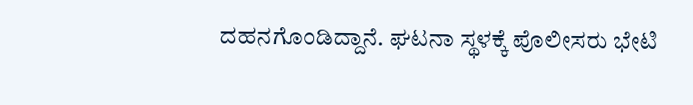ದಹನಗೊಂಡಿದ್ದಾನೆ. ಘಟನಾ ಸ್ಥಳಕ್ಕೆ ಪೊಲೀಸರು ಭೇಟಿ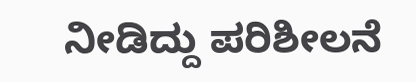ನೀಡಿದ್ದು ಪರಿಶೀಲನೆ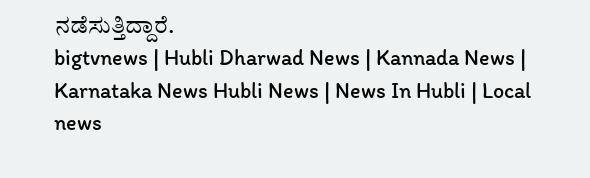ನಡೆಸುತ್ತಿದ್ದಾರೆ.
bigtvnews | Hubli Dharwad News | Kannada News | Karnataka News Hubli News | News In Hubli | Local news